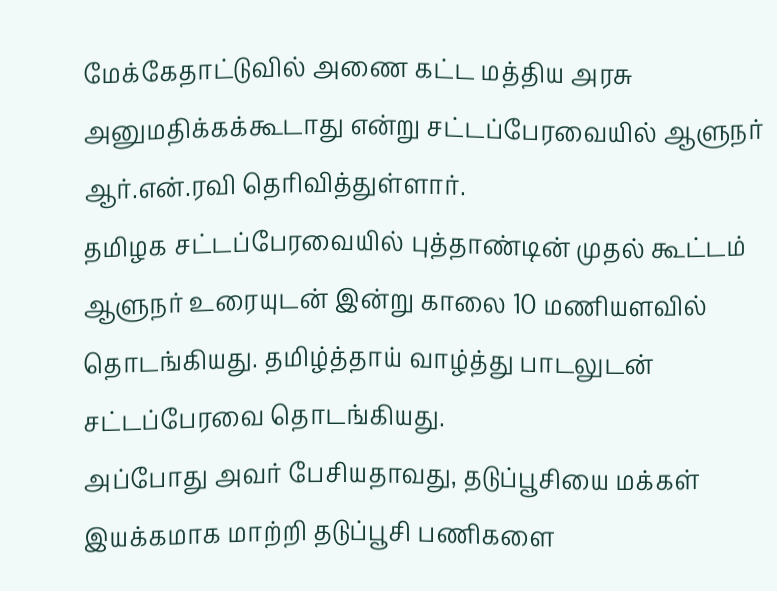மேக்கேதாட்டுவில் அணை கட்ட மத்திய அரசு அனுமதிக்கக்கூடாது என்று சட்டப்பேரவையில் ஆளுநர் ஆர்.என்.ரவி தெரிவித்துள்ளார்.
தமிழக சட்டப்பேரவையில் புத்தாண்டின் முதல் கூட்டம் ஆளுநர் உரையுடன் இன்று காலை 10 மணியளவில் தொடங்கியது. தமிழ்த்தாய் வாழ்த்து பாடலுடன் சட்டப்பேரவை தொடங்கியது.
அப்போது அவர் பேசியதாவது, தடுப்பூசியை மக்கள் இயக்கமாக மாற்றி தடுப்பூசி பணிகளை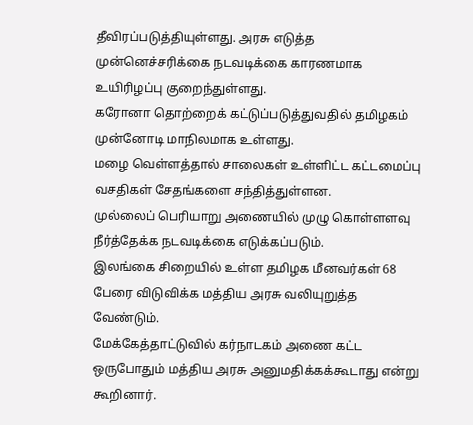தீவிரப்படுத்தியுள்ளது. அரசு எடுத்த முன்னெச்சரிக்கை நடவடிக்கை காரணமாக உயிரிழப்பு குறைந்துள்ளது.
கரோனா தொற்றைக் கட்டுப்படுத்துவதில் தமிழகம் முன்னோடி மாநிலமாக உள்ளது.
மழை வெள்ளத்தால் சாலைகள் உள்ளிட்ட கட்டமைப்பு வசதிகள் சேதங்களை சந்தித்துள்ளன.
முல்லைப் பெரியாறு அணையில் முழு கொள்ளளவு நீர்த்தேக்க நடவடிக்கை எடுக்கப்படும்.
இலங்கை சிறையில் உள்ள தமிழக மீனவர்கள் 68 பேரை விடுவிக்க மத்திய அரசு வலியுறுத்த வேண்டும்.
மேக்கேத்தாட்டுவில் கர்நாடகம் அணை கட்ட ஒருபோதும் மத்திய அரசு அனுமதிக்கக்கூடாது என்று கூறினார்.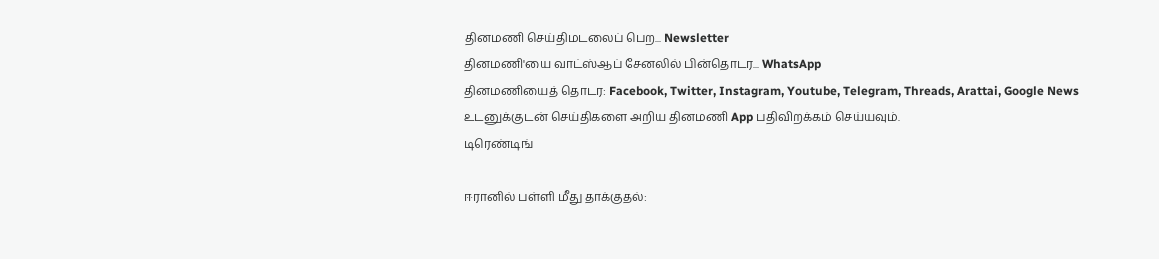தினமணி செய்திமடலைப் பெற... Newsletter
தினமணி'யை வாட்ஸ்ஆப் சேனலில் பின்தொடர... WhatsApp
தினமணியைத் தொடர: Facebook, Twitter, Instagram, Youtube, Telegram, Threads, Arattai, Google News
உடனுக்குடன் செய்திகளை அறிய தினமணி App பதிவிறக்கம் செய்யவும்.
டிரெண்டிங்

ஈரானில் பள்ளி மீது தாக்குதல்: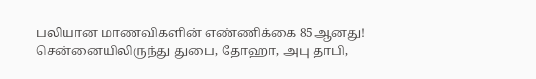பலியான மாணவிகளின் எண்ணிக்கை 85ஆனது!
சென்னையிலிருந்து துபை, தோஹா, அபு தாபி,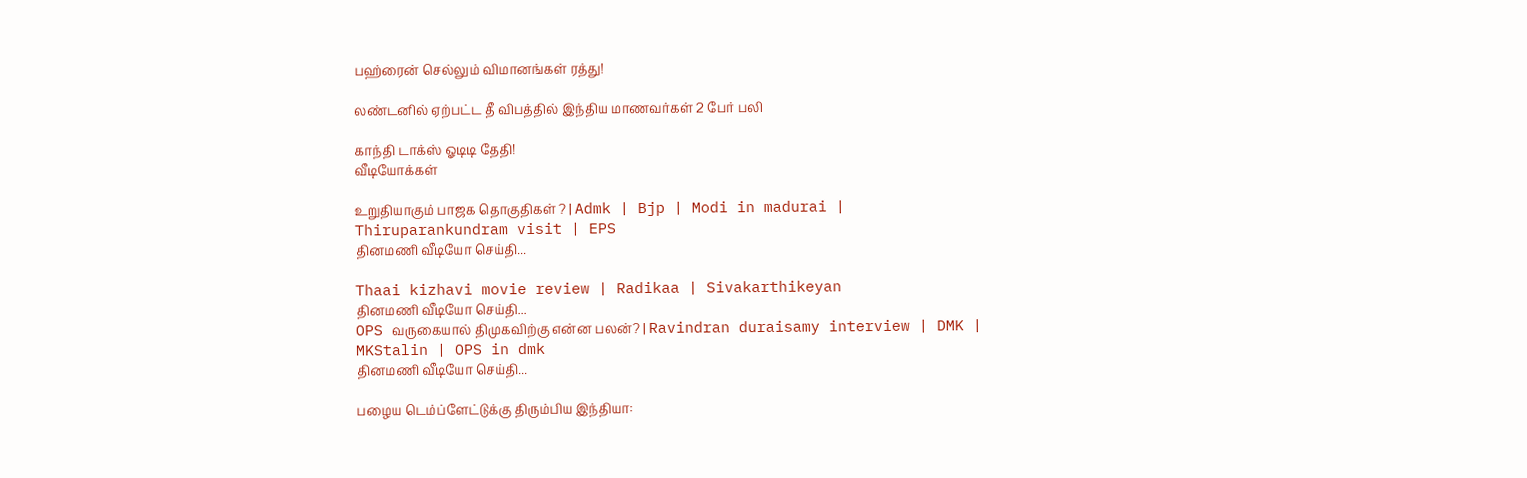பஹ்ரைன் செல்லும் விமானங்கள் ரத்து!

லண்டனில் ஏற்பட்ட தீ விபத்தில் இந்திய மாணவர்கள் 2 பேர் பலி

காந்தி டாக்ஸ் ஓடிடி தேதி!
வீடியோக்கள்

உறுதியாகும் பாஜக தொகுதிகள் ? | Admk | Bjp | Modi in madurai | Thiruparankundram visit | EPS
தினமணி வீடியோ செய்தி...

Thaai kizhavi movie review | Radikaa | Sivakarthikeyan
தினமணி வீடியோ செய்தி...
OPS வருகையால் திமுகவிற்கு என்ன பலன்? | Ravindran duraisamy interview | DMK | MKStalin | OPS in dmk
தினமணி வீடியோ செய்தி...

பழைய டெம்ப்ளேட்டுக்கு திரும்பிய இந்தியா: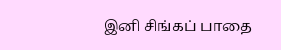இனி சிங்கப் பாதை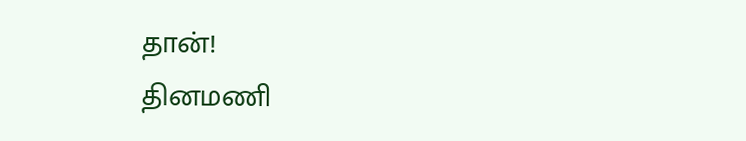தான்!
தினமணி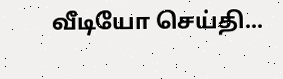வீடியோ செய்தி...